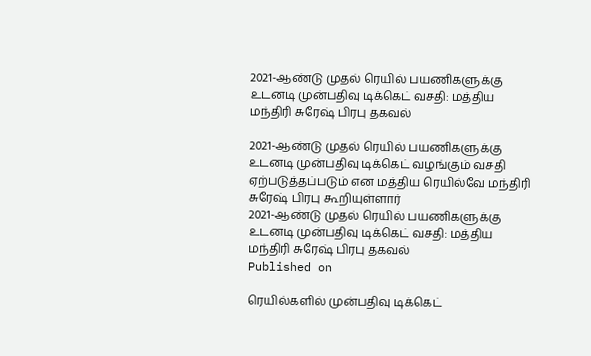2021-ஆண்டு முதல் ரெயில் பயணிகளுக்கு உடனடி முன்பதிவு டிக்கெட் வசதி: மத்திய மந்திரி சுரேஷ் பிரபு தகவல்

2021-ஆண்டு முதல் ரெயில் பயணிகளுக்கு உடனடி முன்பதிவு டிக்கெட் வழங்கும் வசதி ஏற்படுத்தப்படும் என மத்திய ரெயில்வே மந்திரி சுரேஷ் பிரபு கூறியுள்ளார்
2021-ஆண்டு முதல் ரெயில் பயணிகளுக்கு உடனடி முன்பதிவு டிக்கெட் வசதி: மத்திய மந்திரி சுரேஷ் பிரபு தகவல்
Published on

ரெயில்களில் முன்பதிவு டிக்கெட்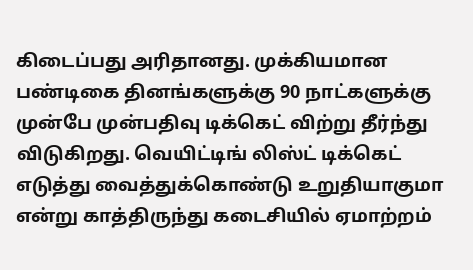கிடைப்பது அரிதானது. முக்கியமான பண்டிகை தினங்களுக்கு 90 நாட்களுக்கு முன்பே முன்பதிவு டிக்கெட் விற்று தீர்ந்து விடுகிறது. வெயிட்டிங் லிஸ்ட் டிக்கெட் எடுத்து வைத்துக்கொண்டு உறுதியாகுமா என்று காத்திருந்து கடைசியில் ஏமாற்றம்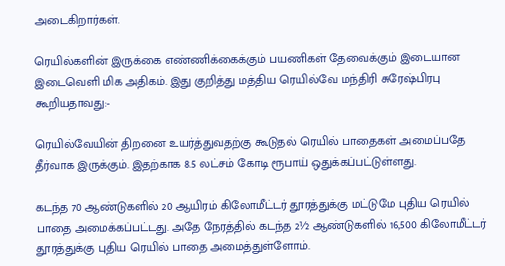அடைகிறார்கள்.

ரெயில்களின் இருக்கை எண்ணிக்கைக்கும் பயணிகள் தேவைக்கும் இடையான இடைவெளி மிக அதிகம். இது குறித்து மத்திய ரெயில்வே மந்திரி சுரேஷ்பிரபு கூறியதாவது:-

ரெயில்வேயின் திறனை உயர்த்துவதற்கு கூடுதல் ரெயில் பாதைகள் அமைப்பதே தீர்வாக இருக்கும். இதற்காக 8.5 லட்சம் கோடி ரூபாய் ஒதுக்கப்பட்டுள்ளது.

கடந்த 70 ஆண்டுகளில் 20 ஆயிரம் கிலோமீட்டர் தூரத்துக்கு மட்டுமே புதிய ரெயில் பாதை அமைக்கப்பட்டது. அதே நேரத்தில் கடந்த 2½ ஆண்டுகளில் 16,500 கிலோமீட்டர் தூரத்துக்கு புதிய ரெயில் பாதை அமைத்துள்ளோம்.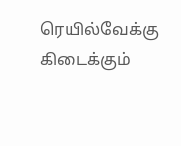ரெயில்வேக்கு கிடைக்கும்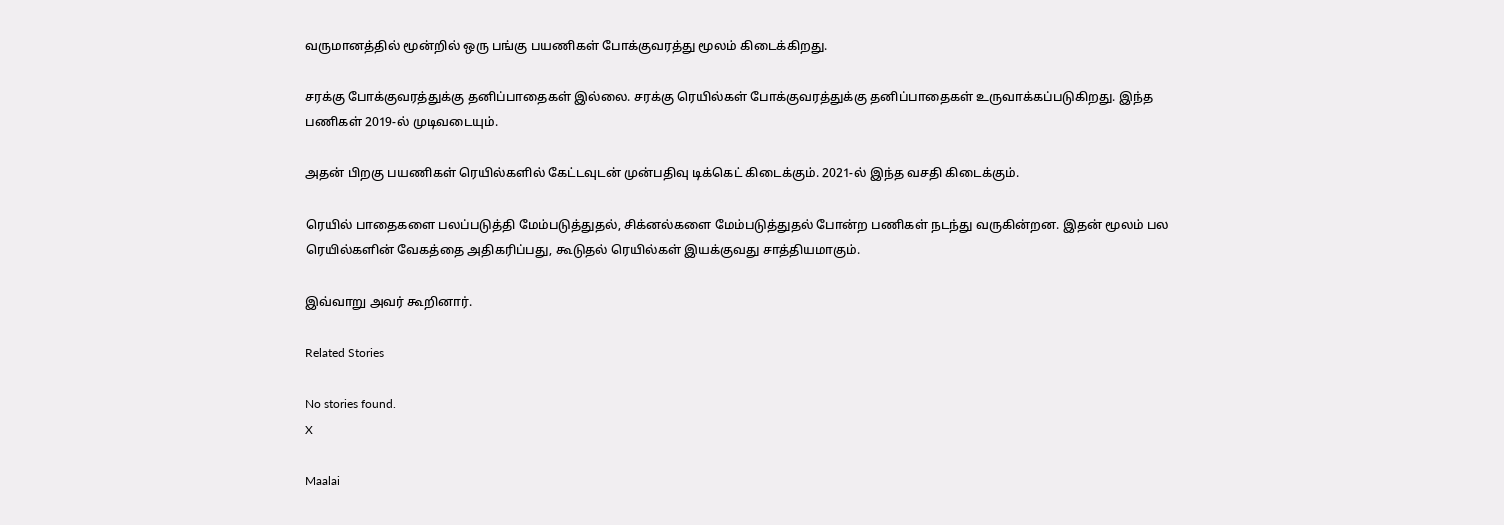வருமானத்தில் மூன்றில் ஒரு பங்கு பயணிகள் போக்குவரத்து மூலம் கிடைக்கிறது.

சரக்கு போக்குவரத்துக்கு தனிப்பாதைகள் இல்லை. சரக்கு ரெயில்கள் போக்குவரத்துக்கு தனிப்பாதைகள் உருவாக்கப்படுகிறது. இந்த பணிகள் 2019-ல் முடிவடையும்.

அதன் பிறகு பயணிகள் ரெயில்களில் கேட்டவுடன் முன்பதிவு டிக்கெட் கிடைக்கும். 2021-ல் இந்த வசதி கிடைக்கும்.

ரெயில் பாதைகளை பலப்படுத்தி மேம்படுத்துதல், சிக்னல்களை மேம்படுத்துதல் போன்ற பணிகள் நடந்து வருகின்றன. இதன் மூலம் பல ரெயில்களின் வேகத்தை அதிகரிப்பது, கூடுதல் ரெயில்கள் இயக்குவது சாத்தியமாகும்.

இவ்வாறு அவர் கூறினார்.

Related Stories

No stories found.
X

Maalai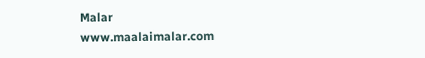Malar
www.maalaimalar.com